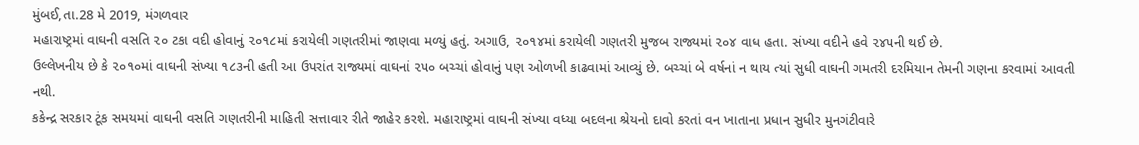મુંબઈ,તા.28 મે 2019, મંગળવાર
મહારાષ્ટ્રમાં વાઘની વસતિ ૨૦ ટકા વદી હોવાનું ૨૦૧૮માં કરાયેલી ગણતરીમાં જાણવા મળ્યું હતું. અગાઉ, ૨૦૧૪માં કરાયેલી ગણતરી મુજબ રાજ્યમાં ૨૦૪ વાધ હતા. સંખ્યા વદીને હવે ૨૪૫ની થઈ છે.
ઉલ્લેખનીય છે કે ૨૦૧૦માં વાઘની સંખ્યા ૧૮૩ની હતી આ ઉપરાંત રાજ્યમાં વાઘનાં ૨૫૦ બચ્ચાં હોવાનું પણ ઓળખી કાઢવામાં આવ્યું છે. બચ્ચાં બે વર્ષનાં ન થાય ત્યાં સુધી વાઘની ગમતરી દરમિયાન તેમની ગણના કરવામાં આવતી નથી.
કકેન્દ્ર સરકાર ટૂંક સમયમાં વાઘની વસતિ ગણતરીની માહિતી સત્તાવાર રીતે જાહેર કરશે. મહારાષ્ટ્રમાં વાઘની સંખ્યા વધ્યા બદલના શ્રેયનો દાવો કરતાં વન ખાતાના પ્રધાન સુધીર મુનગંટીવારે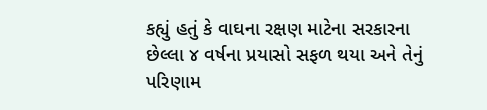કહ્યું હતું કે વાઘના રક્ષણ માટેના સરકારના છેલ્લા ૪ વર્ષના પ્રયાસો સફળ થયા અને તેનું પરિણામ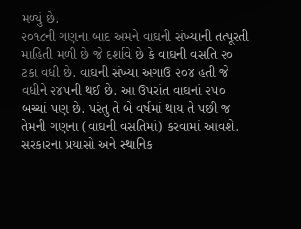મળ્યું છે.
૨૦૧૮ની ગણના બાદ અમને વાઘની સંખ્યાની તત્પૂરતી માહિતી મળી છે જે દર્શાવે છે કે વાઘની વસતિ ૨૦ ટકા વધી છે. વાઘની સંખ્યા અગાઉ ૨૦૪ હતી જે વધીને ૨૪૫ની થઈ છે. આ ઉપરાંત વાઘનાં ૨૫૦ બચ્ચાં પણ છે. પરંતુ તે બે વર્ષમાં થાય તે પછી જ તેમની ગણના (વાઘની વસતિમાં) કરવામાં આવશે. સરકારના પ્રયાસો અને સ્થાનિક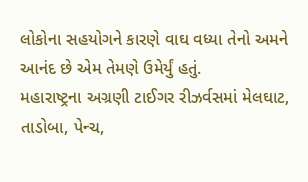લોકોના સહયોગને કારણે વાઘ વધ્યા તેનો અમને આનંદ છે એમ તેમણે ઉમેર્યું હતું.
મહારાષ્ટ્રના અગ્રણી ટાઈગર રીઝર્વસમાં મેલઘાટ, તાડોબા, પેન્ચ,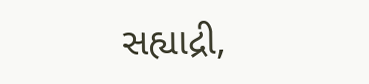સહ્યાદ્રી,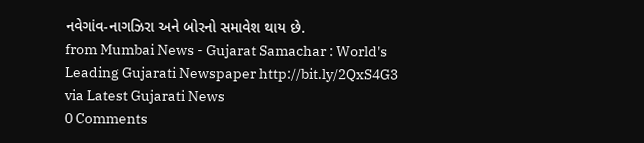નવેગાંવ-નાગઝિરા અને બોરનો સમાવેશ થાય છે.
from Mumbai News - Gujarat Samachar : World's Leading Gujarati Newspaper http://bit.ly/2QxS4G3
via Latest Gujarati News
0 Comments